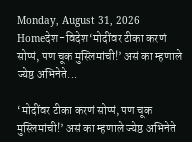Monday, August 31, 2026
Homeदेश-विदेश‘मोदींवर टीका करणं सोप्पं, पण चूक मुस्लिमांची!’ असं का म्हणाले ज्येष्ठ अभिनेते...

‘मोदींवर टीका करणं सोप्पं, पण चूक मुस्लिमांची!’ असं का म्हणाले ज्येष्ठ अभिनेते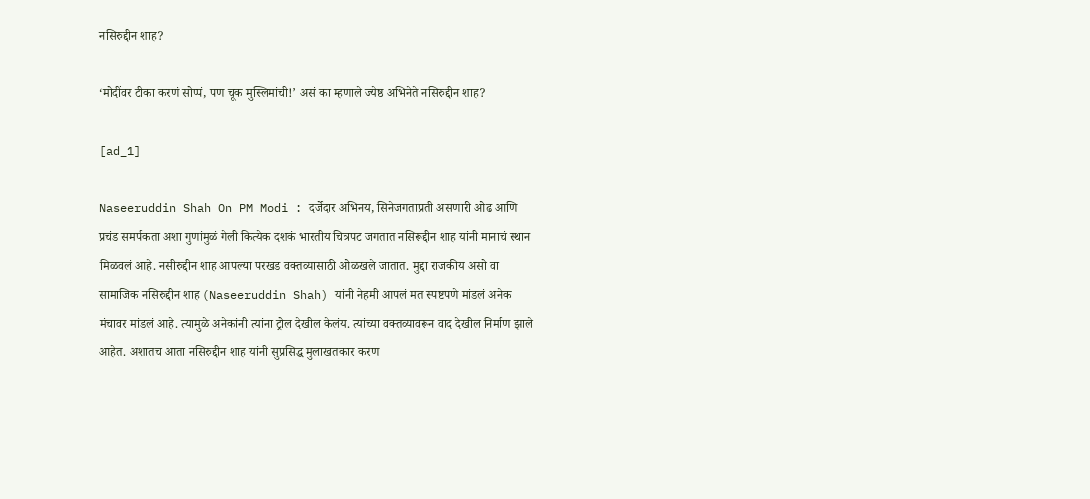नसिरुद्दीन शाह?

‘मोदींवर टीका करणं सोप्पं, पण चूक मुस्लिमांची!’ असं का म्हणाले ज्येष्ठ अभिनेते नसिरुद्दीन शाह?

[ad_1]

Naseeruddin Shah On PM Modi : दर्जेदार अभिनय, सिनेजगताप्रती असणारी ओढ आणि प्रचंड समर्पकता अशा गुणांमुळं गेली कित्येक दशकं भारतीय चित्रपट जगतात नसिरूद्दीन शाह यांनी मानाचं स्थान मिळवलं आहे. नसीरुद्दीन शाह आपल्या परखड वक्तव्यासाठी ओळखले जातात. मुद्दा राजकीय असो वा सामाजिक नसिरुद्दीन शाह (Naseeruddin Shah) यांनी नेहमी आपलं मत स्पष्टपणे मांडलं अनेक मंचावर मांडलं आहे. त्यामुळे अनेकांनी त्यांना ट्रोल देखील केलंय. त्यांच्या वक्तव्यावरून वाद देखील निर्माण झाले आहेत. अशातच आता नसिरुद्दीन शाह यांनी सुप्रसिद्ध मुलाखतकार करण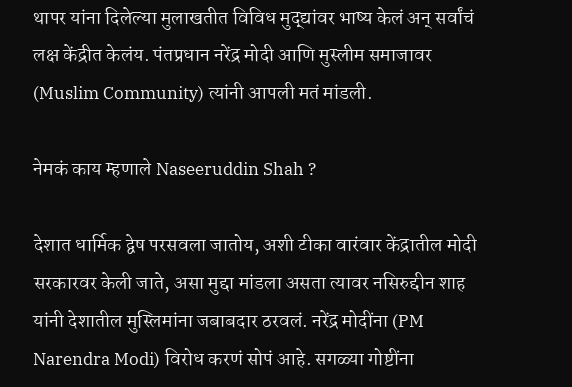थापर यांना दिलेल्या मुलाखतीत विविध मुद्द्यांवर भाष्य केलं अन् सर्वांचं लक्ष केंद्रीत केलंय. पंतप्रधान नरेंद्र मोदी आणि मुस्लीम समाजावर (Muslim Community) त्यांनी आपली मतं मांडली.

नेमकं काय म्हणाले Naseeruddin Shah ?

देशात धार्मिक द्वेष परसवला जातोय, अशी टीका वारंवार केंद्रातील मोदी सरकारवर केली जाते, असा मुद्दा मांडला असता त्यावर नसिरुद्दीन शाह यांनी देशातील मुस्लिमांना जबाबदार ठरवलं. नरेंद्र मोदींना (PM Narendra Modi) विरोध करणं सोपं आहे. सगळ्या गोष्टींना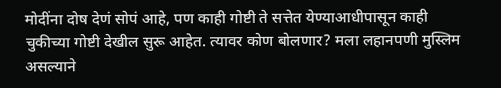मोदींना दोष देणं सोपं आहे, पण काही गोष्टी ते सत्तेत येण्याआधीपासून काही चुकीच्या गोष्टी देखील सुरू आहेत. त्यावर कोण बोलणार? मला लहानपणी मुस्लिम असल्याने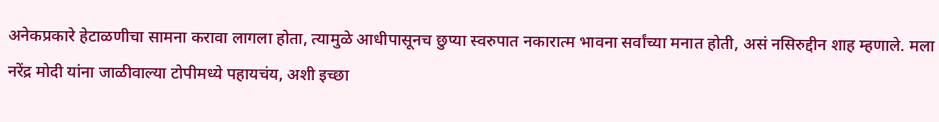अनेकप्रकारे हेटाळणीचा सामना करावा लागला होता, त्यामुळे आधीपासूनच छुप्या स्वरुपात नकारात्म भावना सर्वांच्या मनात होती, असं नसिरुद्दीन शाह म्हणाले. मला नरेंद्र मोदी यांना जाळीवाल्या टोपीमध्ये पहायचंय, अशी इच्छा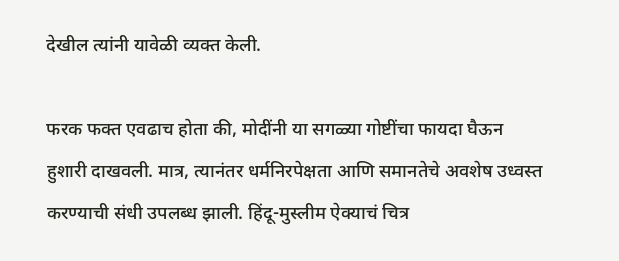देखील त्यांनी यावेळी व्यक्त केली.

फरक फक्त एवढाच होता की, मोदींनी या सगळ्या गोष्टींचा फायदा घैऊन हुशारी दाखवली. मात्र, त्यानंतर धर्मनिरपेक्षता आणि समानतेचे अवशेष उध्वस्त करण्याची संधी उपलब्ध झाली. हिंदू-मुस्लीम ऐक्याचं चित्र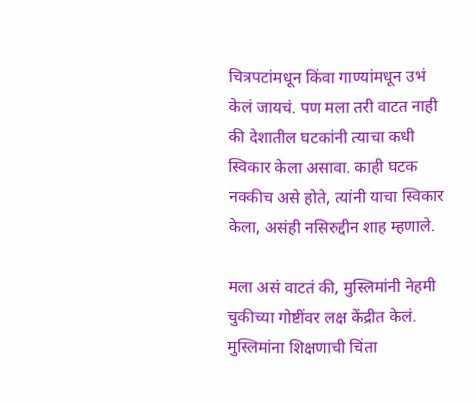चित्रपटांमधून किंवा गाण्यांमधून उभं केलं जायचं. पण मला तरी वाटत नाही की देशातील घटकांनी त्याचा कधी स्विकार केला असावा. काही घटक नक्कीच असे होते, त्यांनी याचा स्विकार केला, असंही नसिरुद्दीन शाह म्हणाले.

मला असं वाटतं की, मुस्लिमांनी नेहमी चुकीच्या गोष्टींवर लक्ष केंद्रीत केलं. मुस्लिमांना शिक्षणाची चिंता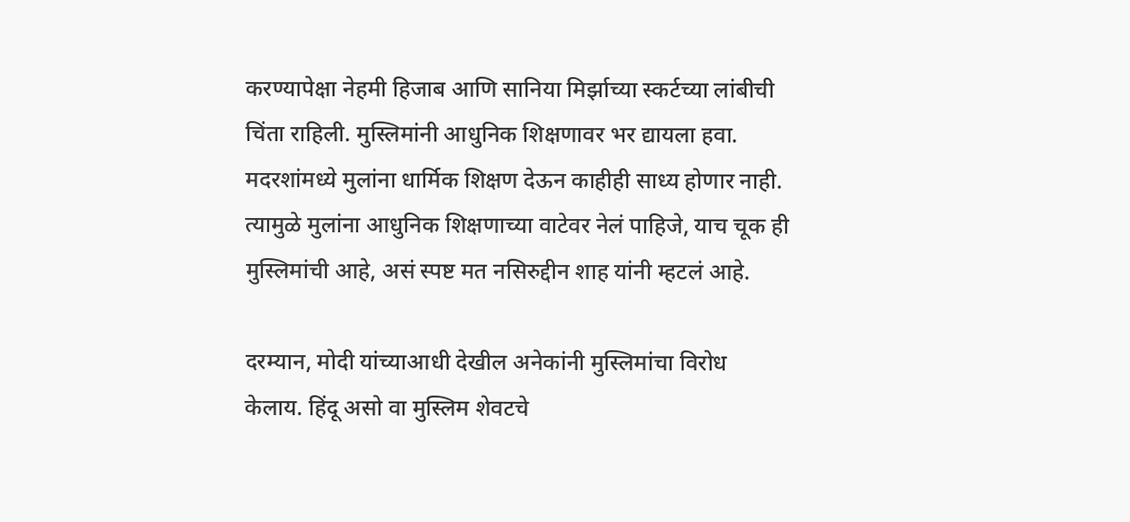करण्यापेक्षा नेहमी हिजाब आणि सानिया मिर्झाच्या स्कर्टच्या लांबीची चिंता राहिली. मुस्लिमांनी आधुनिक शिक्षणावर भर द्यायला हवा. मदरशांमध्ये मुलांना धार्मिक शिक्षण देऊन काहीही साध्य होणार नाही. त्यामुळे मुलांना आधुनिक शिक्षणाच्या वाटेवर नेलं पाहिजे, याच चूक ही मुस्लिमांची आहे, असं स्पष्ट मत नसिरुद्दीन शाह यांनी म्हटलं आहे.

दरम्यान, मोदी यांच्याआधी देखील अनेकांनी मुस्लिमांचा विरोध केलाय. हिंदू असो वा मुस्लिम शेवटचे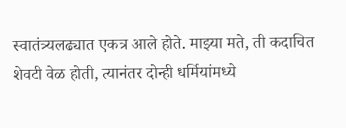स्वातंत्र्यलढ्यात एकत्र आले होते. माझ्या मते, ती कदाचित शेवटी वेळ होती, त्यानंतर दोन्ही धर्मियांमध्ये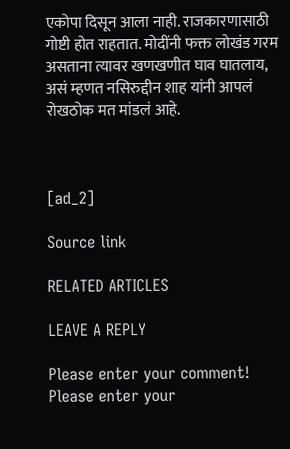एकोपा दिसून आला नाही. राजकारणासाठी गोष्टी होत राहतात. मोदींनी फक्त लोखंड गरम असताना त्यावर खणखणीत घाव घातलाय, असं म्हणत नसिरुद्दीन शाह यांनी आपलं रोखठोक मत मांडलं आहे.



[ad_2]

Source link

RELATED ARTICLES

LEAVE A REPLY

Please enter your comment!
Please enter your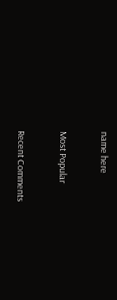name here

Most Popular

Recent Comments